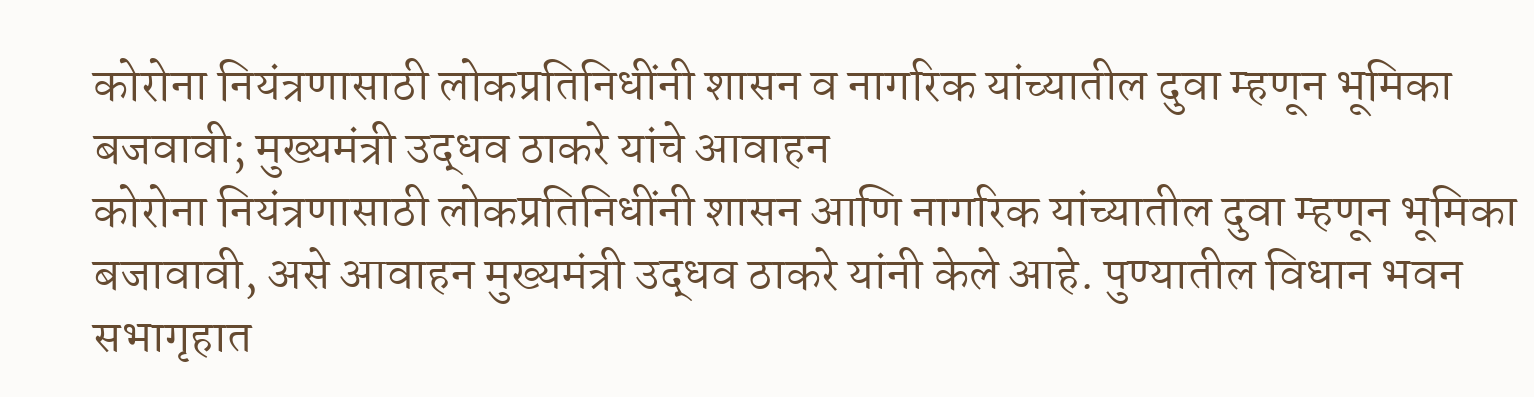कोरोना नियंत्रणासाठी लोकप्रतिनिधींनी शासन व नागरिक यांच्यातील दुवा म्हणून भूमिका बजवावी; मुख्यमंत्री उद्धव ठाकरे यांचे आवाहन
कोरोना नियंत्रणासाठी लोकप्रतिनिधींनी शासन आणि नागरिक यांच्यातील दुवा म्हणून भूमिका बजावावी, असे आवाहन मुख्यमंत्री उद्धव ठाकरे यांनी केले आहे. पुण्यातील विधान भवन सभागृहात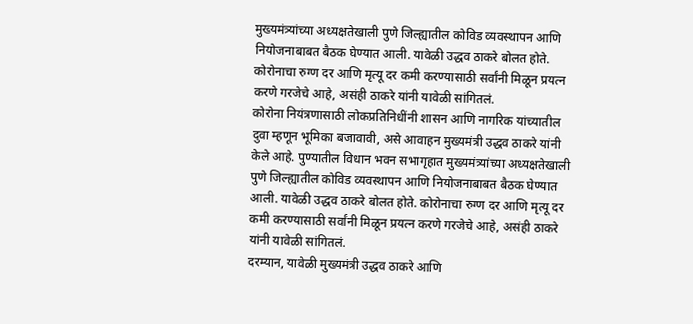मुख्यमंत्र्यांच्या अध्यक्षतेखाली पुणे जिल्ह्यातील कोविड व्यवस्थापन आणि नियोजनाबाबत बैठक घेण्यात आली. यावेळी उद्धव ठाकरे बोलत होते. कोरोनाचा रुग्ण दर आणि मृत्यू दर कमी करण्यासाठी सर्वांनी मिळून प्रयत्न करणे गरजेचे आहे, असंही ठाकरे यांनी यावेळी सांगितलं.
कोरोना नियंत्रणासाठी लोकप्रतिनिधींनी शासन आणि नागरिक यांच्यातील दुवा म्हणून भूमिका बजावावी, असे आवाहन मुख्यमंत्री उद्धव ठाकरे यांनी केले आहे. पुण्यातील विधान भवन सभागृहात मुख्यमंत्र्यांच्या अध्यक्षतेखाली पुणे जिल्ह्यातील कोविड व्यवस्थापन आणि नियोजनाबाबत बैठक घेण्यात आली. यावेळी उद्धव ठाकरे बोलत होते. कोरोनाचा रुग्ण दर आणि मृत्यू दर कमी करण्यासाठी सर्वांनी मिळून प्रयत्न करणे गरजेचे आहे, असंही ठाकरे यांनी यावेळी सांगितलं.
दरम्यान, यावेळी मुख्यमंत्री उद्धव ठाकरे आणि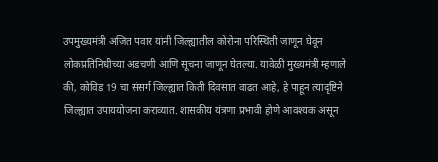उपमुख्यमंत्री अजित पवार यांनी जिल्ह्यातील कोरोना परिस्थिती जाणून घेवून लोकप्रतिनिधीच्या अडचणी आणि सूचना जाणून घेतल्या. यावेळी मुख्यमंत्री म्हणाले की, कोविड 19 चा संसर्ग जिल्ह्यात किती दिवसात वाढत आहे, हे पाहून त्यादृष्टिने जिल्ह्यात उपाययोजना कराव्यात. शासकीय यंत्रणा प्रभावी होणे आवश्यक असून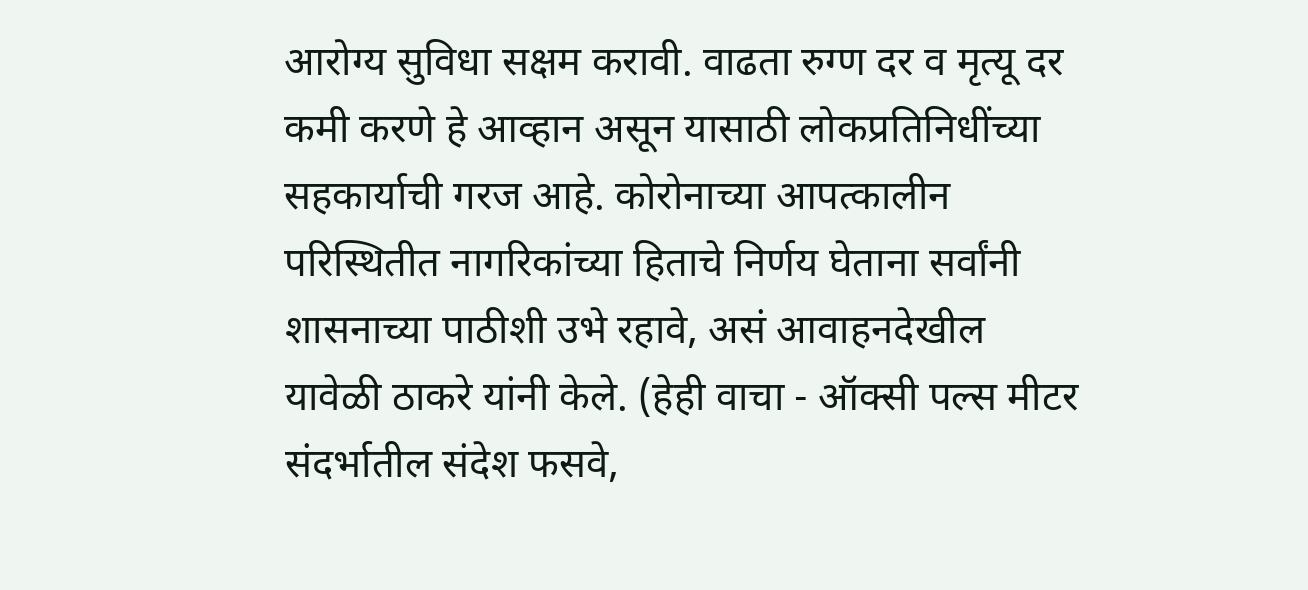आरोग्य सुविधा सक्षम करावी. वाढता रुग्ण दर व मृत्यू दर कमी करणे हे आव्हान असून यासाठी लोकप्रतिनिधींच्या सहकार्याची गरज आहे. कोरोनाच्या आपत्कालीन परिस्थितीत नागरिकांच्या हिताचे निर्णय घेताना सर्वांनी शासनाच्या पाठीशी उभे रहावे, असं आवाहनदेखील यावेळी ठाकरे यांनी केले. (हेही वाचा - ऑक्सी पल्स मीटर संदर्भातील संदेश फसवे,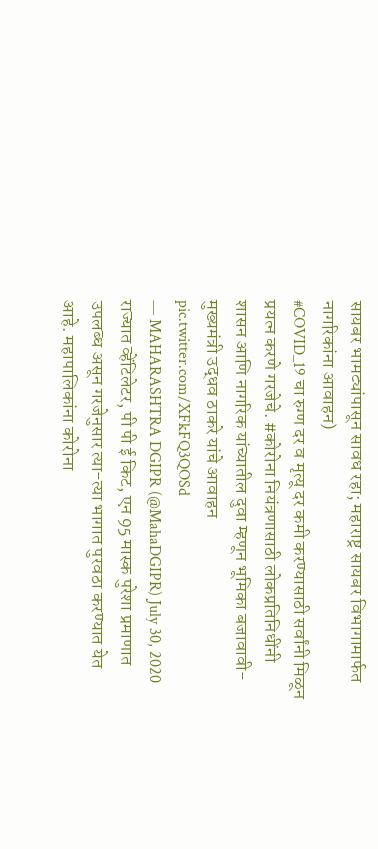सायबर भामट्यांपासून सावध रहा; महाराष्ट्र सायबर विभागामार्फत नागरिकांना आवाहन)
#COVID_19 चा रुग्ण दर व मृत्यू दर कमी करण्यासाठी सर्वांनी मिळून प्रयत्न करणे गरजेचे. #कोरोना नियंत्रणासाठी लोकप्रतिनिधींनी शासन आणि नागरिक यांच्यातील दुवा म्हणून भूमिका बजावावी- मुख्यमंत्री उद्धव ठाकरे यांचे आवाहन pic.twitter.com/XFkFQ3QOSd
— MAHARASHTRA DGIPR (@MahaDGIPR) July 30, 2020
राज्यात व्हेंटिलेटर, पी पी ई किट, एन 95 मास्क पुरेशा प्रमाणात उपलब्ध असून गरजेनुसार त्या-त्या भागात पुरवठा करण्यात येत आहे. महापालिकांना कोरोना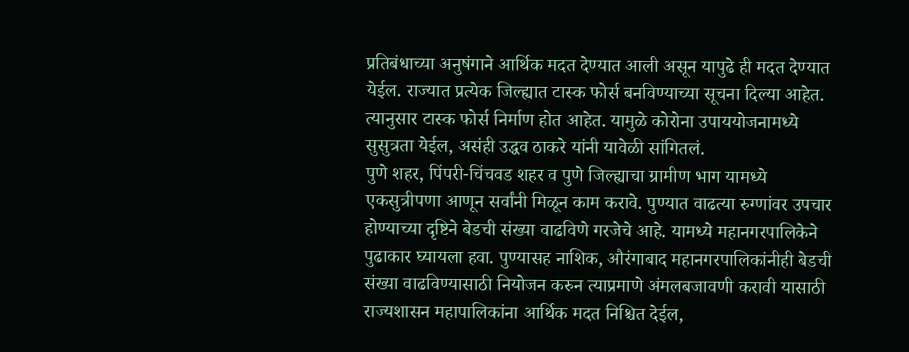प्रतिबंधाच्या अनुषंगाने आर्थिक मदत देण्यात आली असून यापुढे ही मदत देण्यात येईल. राज्यात प्रत्येक जिल्ह्यात टास्क फोर्स बनविण्याच्या सूचना दिल्या आहेत. त्यानुसार टास्क फोर्स निर्माण होत आहेत. यामुळे कोरोना उपाययोजनामध्ये सुसुत्रता येईल, असंही उद्धव ठाकरे यांनी यावेळी सांगितलं.
पुणे शहर, पिंपरी-चिंचवड शहर व पुणे जिल्ह्याचा ग्रामीण भाग यामध्ये एकसुत्रीपणा आणून सर्वांनी मिळून काम करावे. पुण्यात वाढत्या रुग्णांवर उपचार होण्याच्या दृष्टिने बेडची संख्या वाढविणे गरजेचे आहे. यामध्ये महानगरपालिकेने पुढाकार घ्यायला हवा. पुण्यासह नाशिक, औरंगाबाद महानगरपालिकांनीही बेडची संख्या वाढविण्यासाठी नियोजन करुन त्याप्रमाणे अंमलबजावणी करावी यासाठी राज्यशासन महापालिकांना आर्थिक मदत निश्चित देईल,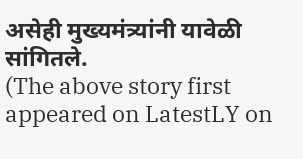असेही मुख्यमंत्र्यांनी यावेळी सांगितले.
(The above story first appeared on LatestLY on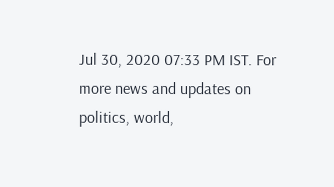Jul 30, 2020 07:33 PM IST. For more news and updates on politics, world,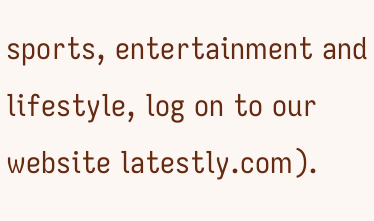sports, entertainment and lifestyle, log on to our website latestly.com).